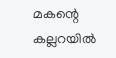മകന്റെ കല്ലറയില്‍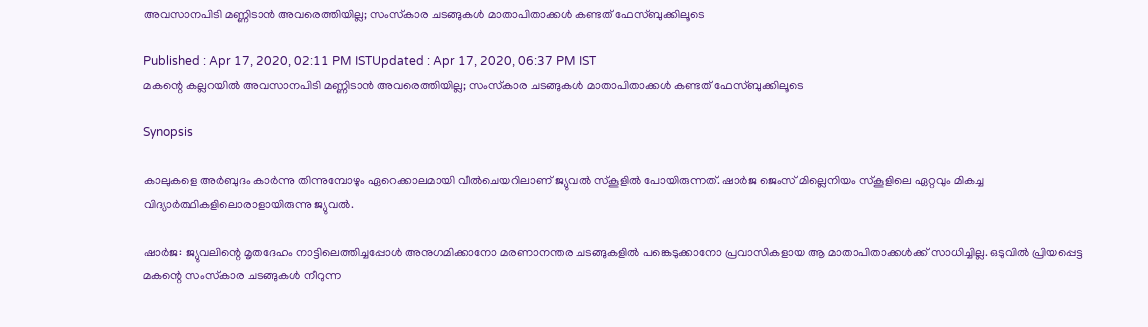അവസാനപിടി മണ്ണിടാന്‍ അവരെത്തിയില്ല; സംസ്‌കാര ചടങ്ങുകള്‍ മാതാപിതാക്കള്‍ കണ്ടത് ഫേസ്ബുക്കിലൂടെ

Published : Apr 17, 2020, 02:11 PM ISTUpdated : Apr 17, 2020, 06:37 PM IST
മകന്റെ കല്ലറയില്‍ അവസാനപിടി മണ്ണിടാന്‍ അവരെത്തിയില്ല; സംസ്‌കാര ചടങ്ങുകള്‍ മാതാപിതാക്കള്‍ കണ്ടത് ഫേസ്ബുക്കിലൂടെ

Synopsis

കാലുകളെ അര്‍ബുദം കാര്‍ന്നു തിന്നുമ്പോഴും ഏറെക്കാലമായി വീല്‍ചെയറിലാണ് ജ്യുവല്‍ സ്കൂളില്‍ പോയിരുന്നത്. ഷാര്‍ജ ജെംസ് മില്ലെനിയം സ്കൂളിലെ ഏറ്റവും മികച്ച വിദ്യാര്‍ത്ഥികളിലൊരാളായിരുന്നു ജ്യുവല്‍.

ഷാര്‍ജ: ജ്യുവലിന്റെ മൃതദേഹം നാട്ടിലെത്തിച്ചപ്പോള്‍ അനുഗമിക്കാനോ മരണാനന്തര ചടങ്ങുകളില്‍ പങ്കെടുക്കാനോ പ്രവാസികളായ ആ മാതാപിതാക്കള്‍ക്ക് സാധിച്ചില്ല. ഒടുവില്‍ പ്രിയപ്പെട്ട മകന്റെ സംസ്‌കാര ചടങ്ങുകള്‍ നീറുന്ന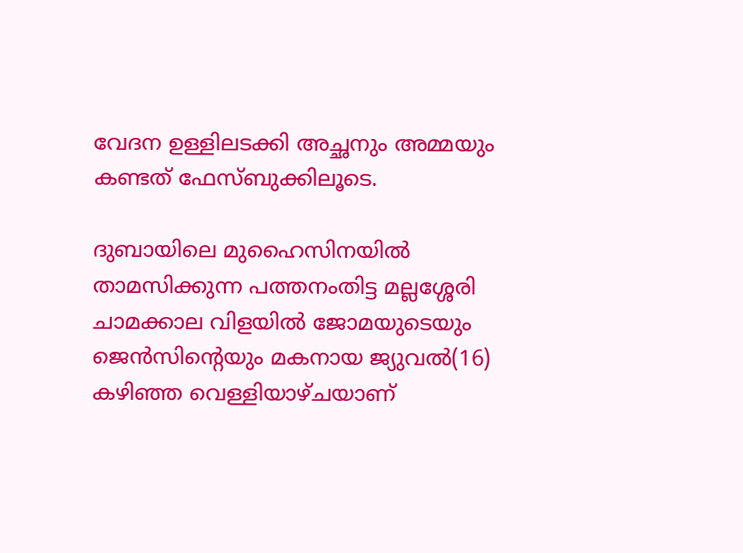വേദന ഉള്ളിലടക്കി അച്ഛനും അമ്മയും കണ്ടത് ഫേസ്ബുക്കിലൂടെ.

ദുബായിലെ മുഹൈസിനയില്‍ താമസിക്കുന്ന പത്തനംതിട്ട മല്ലശ്ശേരി ചാമക്കാല വിളയില്‍ ജോമയുടെയും ജെന്‍സിന്‍റെയും മകനായ ജ്യുവല്‍(16) കഴിഞ്ഞ വെള്ളിയാഴ്ചയാണ്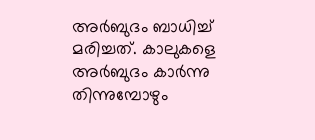അര്‍ബുദം ബാധിച്ച് മരിച്ചത്. കാലുകളെ അര്‍ബുദം കാര്‍ന്നു തിന്നുമ്പോഴും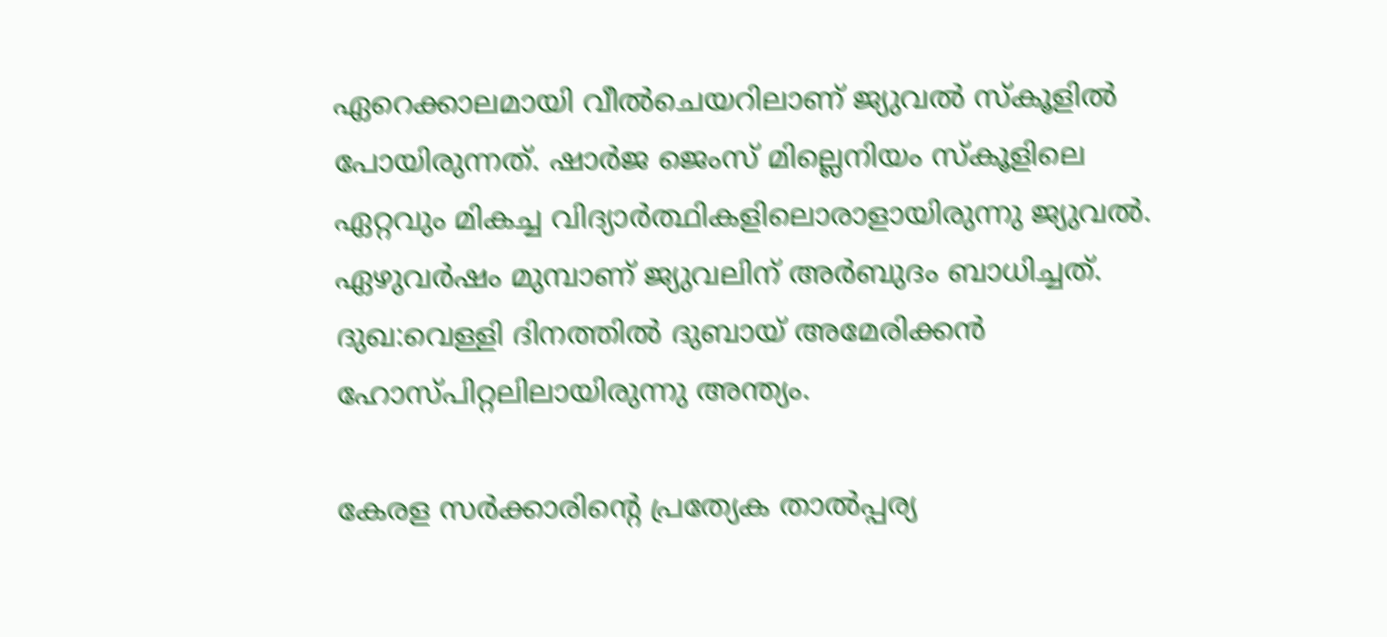ഏറെക്കാലമായി വീല്‍ചെയറിലാണ് ജ്യുവല്‍ സ്കൂളില്‍ പോയിരുന്നത്. ഷാര്‍ജ ജെംസ് മില്ലെനിയം സ്കൂളിലെ ഏറ്റവും മികച്ച വിദ്യാര്‍ത്ഥികളിലൊരാളായിരുന്നു ജ്യുവല്‍. ഏഴുവര്‍ഷം മുമ്പാണ് ജ്യുവലിന് അര്‍ബുദം ബാധിച്ചത്. ദുഖ:വെള്ളി ദിനത്തില്‍ ദുബായ് അമേരിക്കന്‍ ഹോസ്പിറ്റലിലായിരുന്നു അന്ത്യം.

കേരള സര്‍ക്കാരിന്റെ പ്രത്യേക താല്‍പ്പര്യ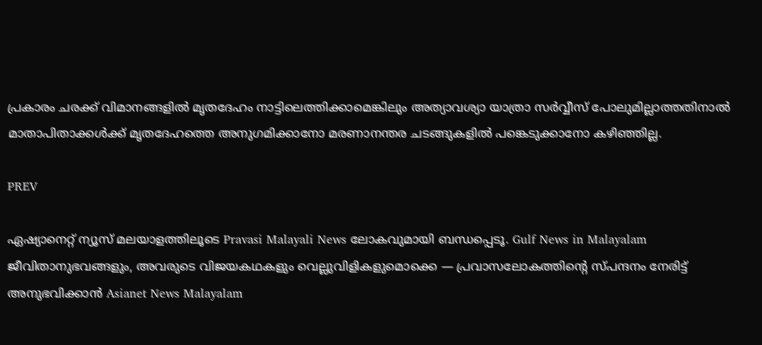പ്രകാരം ചരക്ക് വിമാനങ്ങളില്‍ മൃതദേഹം നാട്ടിലെത്തിക്കാമെങ്കിലും അത്യാവശ്യാ യാത്രാ സര്‍വ്വീസ് പോലുമില്ലാത്തതിനാല്‍ മാതാപിതാക്കള്‍ക്ക് മൃതദേഹത്തെ അനുഗമിക്കാനോ മരണാനന്തര ചടങ്ങുകളില്‍ പങ്കെടുക്കാനോ കഴിഞ്ഞില്ല.

PREV

ഏഷ്യാനെറ്റ് ന്യൂസ് മലയാളത്തിലൂടെ Pravasi Malayali News ലോകവുമായി ബന്ധപ്പെടൂ. Gulf News in Malayalam  ജീവിതാനുഭവങ്ങളും, അവരുടെ വിജയകഥകളും വെല്ലുവിളികളുമൊക്കെ — പ്രവാസലോകത്തിന്റെ സ്പന്ദനം നേരിട്ട് അനുഭവിക്കാൻ Asianet News Malayalam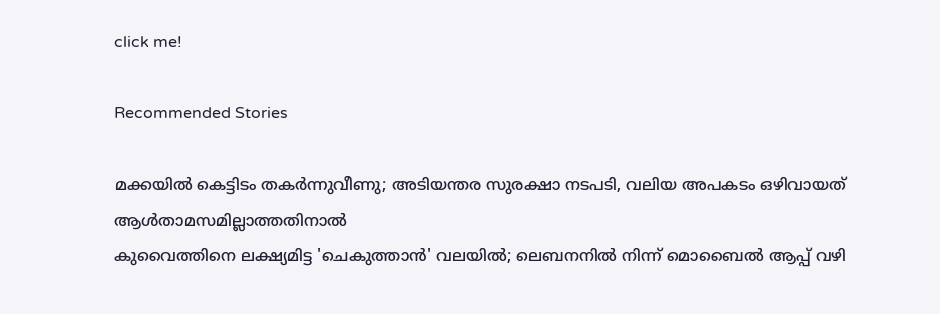click me!

Recommended Stories

മക്കയിൽ കെട്ടിടം തകർന്നുവീണു; അടിയന്തര സുരക്ഷാ നടപടി, വലിയ അപകടം ഒഴിവായത് ആൾതാമസമില്ലാത്തതിനാൽ
കുവൈത്തിനെ ലക്ഷ്യമിട്ട 'ചെകുത്താൻ' വലയിൽ; ലെബനനിൽ നിന്ന് മൊബൈൽ ആപ്പ് വഴി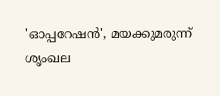'ഓപ്പറേഷൻ', മയക്കുമരുന്ന് ശൃംഖല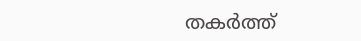തകർത്ത്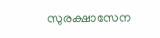സുരക്ഷാസേന